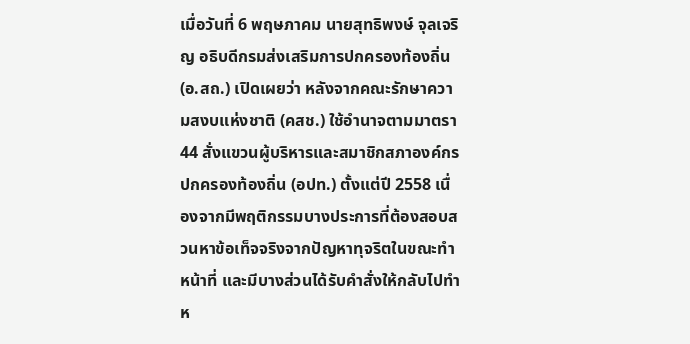เมื่อวันที่ 6 พฤษภาคม นายสุทธิพงษ์ จุลเจริญ อธิบดีกรมส่งเสริมการปกครองท้องถิ่น (อ.สถ.) เปิดเผยว่า หลังจากคณะรักษาความสงบแห่งชาติ (คสช.) ใช้อำนาจตามมาตรา 44 สั่งแขวนผู้บริหารและสมาชิกสภาองค์กรปกครองท้องถิ่น (อปท.) ตั้งแต่ปี 2558 เนื่องจากมีพฤติกรรมบางประการที่ต้องสอบสวนหาข้อเท็จจริงจากปัญหาทุจริตในขณะทำหน้าที่ และมีบางส่วนได้รับคำสั่งให้กลับไปทำห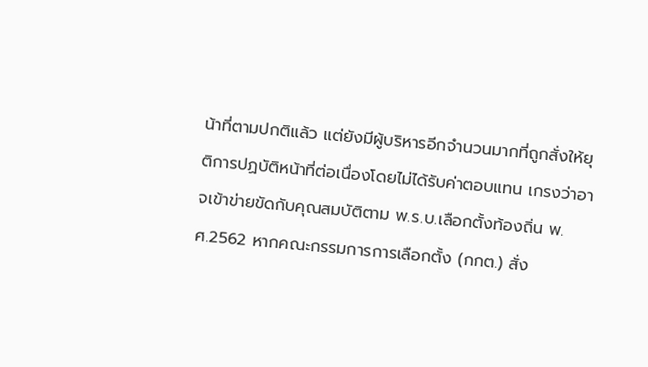น้าที่ตามปกติแล้ว แต่ยังมีผู้บริหารอีกจำนวนมากที่ถูกสั่งให้ยุติการปฏบัติหน้าที่ต่อเนื่องโดยไม่ได้รับค่าตอบแทน เกรงว่าอาจเข้าข่ายขัดกับคุณสมบัติตาม พ.ร.บ.เลือกตั้งท้องถิ่น พ.ศ.2562 หากคณะกรรมการการเลือกตั้ง (กกต.) สั่ง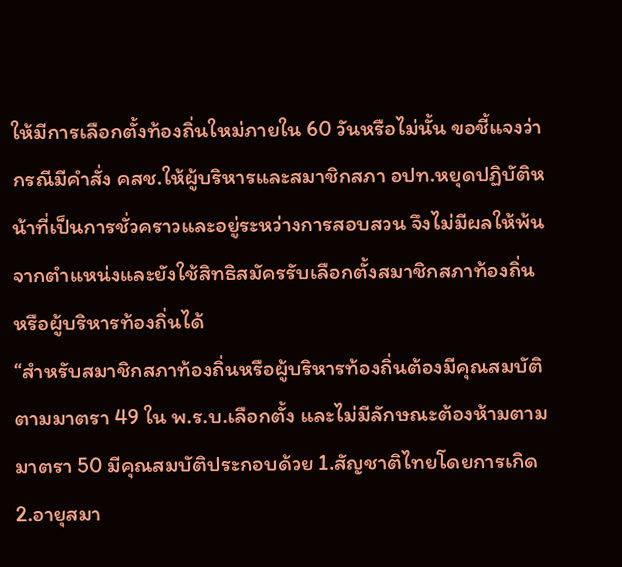ให้มีการเลือกตั้งท้องถิ่นใหม่ภายใน 60 วันหรือไม่นั้น ขอชี้แจงว่า กรณีมีคำสั่ง คสช.ให้ผู้บริหารและสมาชิกสภา อปท.หยุดปฏิบัติหน้าที่เป็นการชั่วคราวและอยู่ระหว่างการสอบสวน จึงไม่มีผลให้พ้นจากตำแหน่งและยังใช้สิทธิสมัครรับเลือกตั้งสมาชิกสภาท้องถิ่นหรือผู้บริหารท้องถิ่นได้
“สำหรับสมาชิกสภาท้องถิ่นหรือผู้บริหารท้องถิ่นต้องมีคุณสมบัติตามมาตรา 49 ใน พ.ร.บ.เลือกตั้ง และไม่มีลักษณะต้องห้ามตามมาตรา 50 มีคุณสมบัติประกอบด้วย 1.สัญชาติไทยโดยการเกิด 2.อายุสมา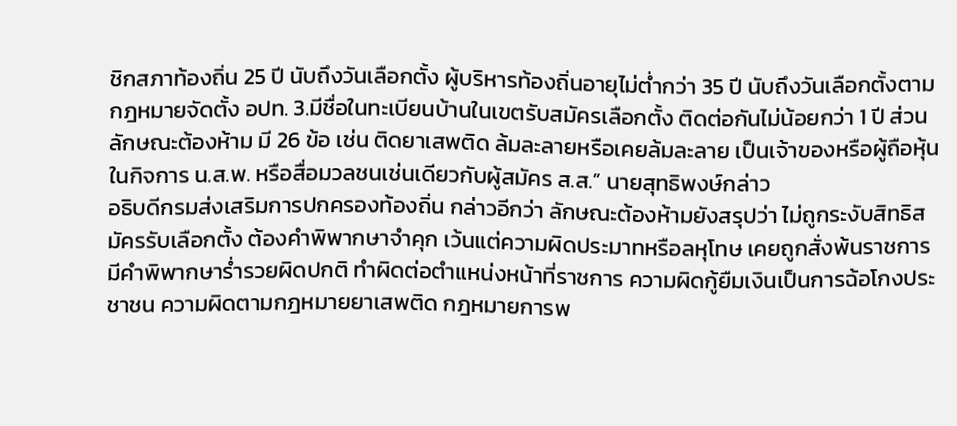ชิกสภาท้องถิ่น 25 ปี นับถึงวันเลือกตั้ง ผู้บริหารท้องถิ่นอายุไม่ต่ำกว่า 35 ปี นับถึงวันเลือกตั้งตามกฎหมายจัดตั้ง อปท. 3.มีชื่อในทะเบียนบ้านในเขตรับสมัครเลือกตั้ง ติดต่อกันไม่น้อยกว่า 1 ปี ส่วนลักษณะต้องห้าม มี 26 ข้อ เช่น ติดยาเสพติด ล้มละลายหรือเคยล้มละลาย เป็นเจ้าของหรือผู้ถือหุ้นในกิจการ น.ส.พ. หรือสื่อมวลชนเช่นเดียวกับผู้สมัคร ส.ส.” นายสุทธิพงษ์กล่าว
อธิบดีกรมส่งเสริมการปกครองท้องถิ่น กล่าวอีกว่า ลักษณะต้องห้ามยังสรุปว่า ไม่ถูกระงับสิทธิสมัครรับเลือกตั้ง ต้องคำพิพากษาจำคุก เว้นแต่ความผิดประมาทหรือลหุโทษ เคยถูกสั่งพ้นราชการ มีคำพิพากษาร่ำรวยผิดปกติ ทำผิดต่อตำแหน่งหน้าที่ราชการ ความผิดกู้ยืมเงินเป็นการฉ้อโกงประชาชน ความผิดตามกฎหมายยาเสพติด กฎหมายการพ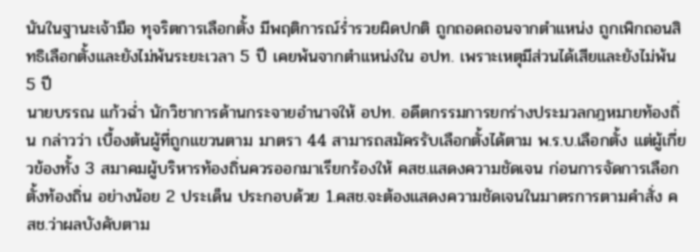นันในฐานะเจ้ามือ ทุจริตการเลือกตั้ง มีพฤติการณ์ร่ำรวยผิดปกติ ถูกถอดถอนจากตำแหน่ง ถูกเพิกถอนสิทธิเลือกตั้งและยังไม่พ้นระยะเวลา 5 ปี เคยพ้นจากตำแหน่งใน อปท. เพราะเหตุมีส่วนได้เสียและยังไม่พ้น 5 ปี
นายบรรณ แก้วฉ่ำ นักวิชาการด้านกระจายอำนาจให้ อปท. อดีตกรรมการยกร่างประมวลกฎหมายท้องถิ่น กล่าวว่า เบื้องต้นผู้ที่ถูกแขวนตาม มาตรา 44 สามารถสมัครรับเลือกตั้งได้ตาม พ.ร.บ.เลือกตั้ง แต่ผู้เกี่ยวข้องทั้ง 3 สมาคมผู้บริหารท้องถิ่นควรออกมาเรียกร้องให้ คสช.แสดงความชัดเจน ก่อนการจัดการเลือกตั้งท้องถิ่น อย่างน้อย 2 ประเด็น ประกอบด้วย 1.คสช.จะต้องแสดงความชัดเจนในมาตรการตามคำสั่ง คสช.ว่าผลบังคับตาม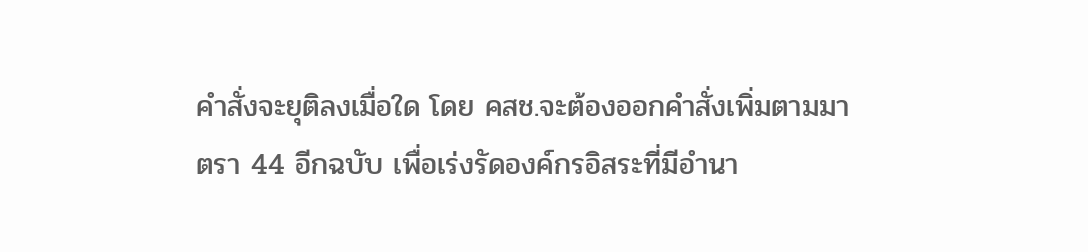คำสั่งจะยุติลงเมื่อใด โดย คสช.จะต้องออกคำสั่งเพิ่มตามมาตรา 44 อีกฉบับ เพื่อเร่งรัดองค์กรอิสระที่มีอำนา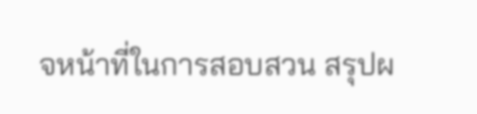จหน้าที่ในการสอบสวน สรุปผ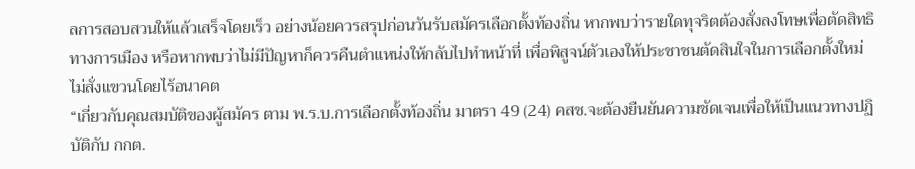ลการสอบสวนให้แล้วเสร็จโดยเร็ว อย่างน้อยควรสรุปก่อนวันรับสมัครเลือกตั้งท้องถิ่น หากพบว่ารายใดทุจริตต้องสั่งลงโทษเพื่อตัดสิทธิทางการเมือง หรือหากพบว่าไม่มีปัญหาก็ควรคืนตำแหน่งให้กลับไปทำหน้าที่ เพื่อพิสูจน์ตัวเองให้ประชาชนตัดสินใจในการเลือกตั้งใหม่ ไม่สั่งแขวนโดยไร้อนาคต
“เกี่ยวกับคุณสมบัติของผู้สมัคร ตาม พ.ร.บ.การเลือกตั้งท้องถิ่น มาตรา 49 (24) คสช.จะต้องยืนยันความชัดเจนเพื่อให้เป็นแนวทางปฏิบัติกับ กกต.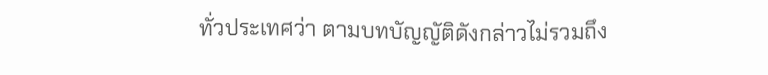ทั่วประเทศว่า ตามบทบัญญัติดังกล่าวไม่รวมถึง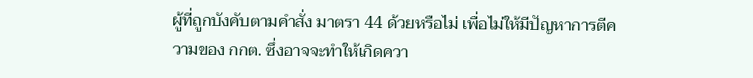ผู้ที่ถูกบังคับตามคำสั่ง มาตรา 44 ด้วยหรือไม่ เพื่อไม่ให้มีปัญหาการตีความของ กกต. ซึ่งอาจจะทำให้เกิดควา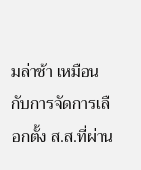มล่าช้า เหมือนกับการจัดการเลือกตั้ง ส.ส.ที่ผ่าน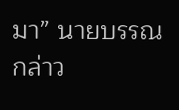มา” นายบรรณกล่าว